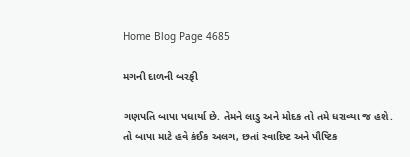Home Blog Page 4685

મગની દાળની બરફી

ગણપતિ બાપા પધાર્યા છે. તેમને લાડુ અને મોદક તો તમે ધરાવ્યા જ હશે. તો બાપા માટે હવે કંઈક અલગ, છતાં સ્વાદિષ્ટ અને પૌષ્ટિક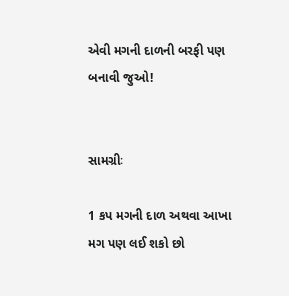એવી મગની દાળની બરફી પણ બનાવી જુઓ!


સામગ્રીઃ

1 કપ મગની દાળ અથવા આખા મગ પણ લઈ શકો છો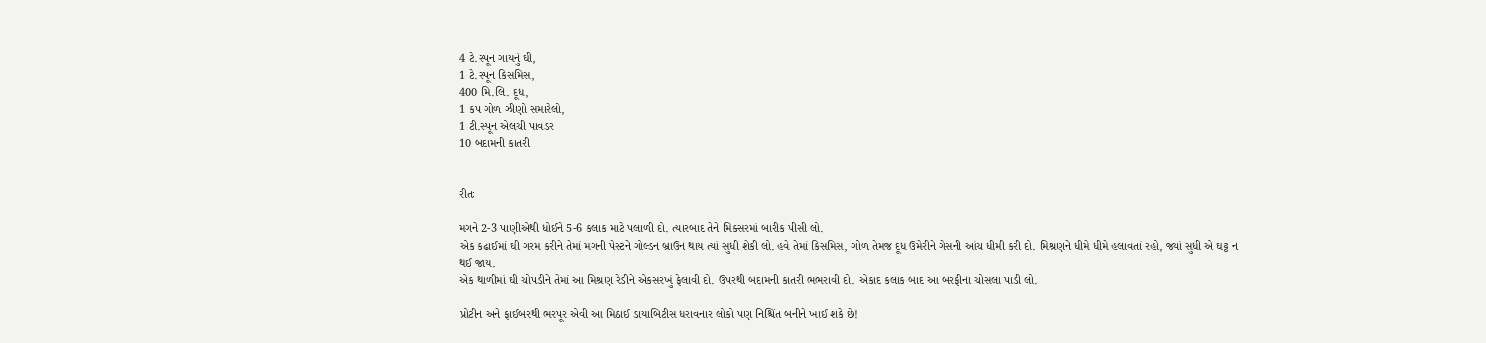4 ટે.સ્પૂન ગાયનું ઘી,
1 ટે.સ્પૂન કિસમિસ,
400 મિ.લિ. દૂધ,
1 કપ ગોળ ઝીણો સમારેલો,
1 ટી.સ્પૂન એલચી પાવડર
10 બદામની કાતરી


રીતઃ

મગને 2-3 પાણીએથી ધોઈને 5-6 કલાક માટે પલાળી દો. ત્યારબાદ તેને મિક્સરમાં બારીક પીસી લો.
એક કઢાઈમાં ઘી ગરમ કરીને તેમાં મગની પેસ્ટને ગોલ્ડન બ્રાઉન થાય ત્યાં સુધી શેકી લો. હવે તેમાં કિસમિસ, ગોળ તેમજ દૂધ ઉમેરીને ગેસની આંચ ધીમી કરી દો. મિશ્રણને ધીમે ધીમે હલાવતાં રહો, જ્યાં સુધી એ ઘટ્ટ ન થઈ જાય.
એક થાળીમાં ઘી ચોપડીને તેમાં આ મિશ્રણ રેડીને એકસરખું ફેલાવી દો. ઉપરથી બદામની કાતરી ભભરાવી દો. એકાદ કલાક બાદ આ બરફીના ચોસલા પાડી લો.

પ્રોટીન અને ફાઈબરથી ભરપૂર એવી આ મિઠાઈ ડાયાબિટીસ ધરાવનાર લોકો પણ નિશ્ચિંત બનીને ખાઈ શકે છે!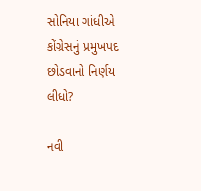સોનિયા ગાંધીએ કોંગ્રેસનું પ્રમુખપદ છોડવાનો નિર્ણય લીધો?

નવી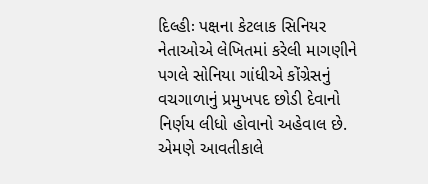દિલ્હીઃ પક્ષના કેટલાક સિનિયર નેતાઓએ લેખિતમાં કરેલી માગણીને પગલે સોનિયા ગાંધીએ કોંગ્રેસનું વચગાળાનું પ્રમુખપદ છોડી દેવાનો નિર્ણય લીધો હોવાનો અહેવાલ છે. એમણે આવતીકાલે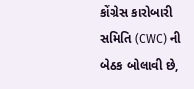કોંગ્રેસ કારોબારી સમિતિ (CWC) ની બેઠક બોલાવી છે,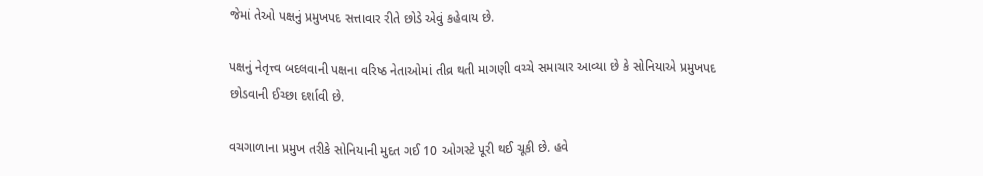જેમાં તેઓ પક્ષનું પ્રમુખપદ સત્તાવાર રીતે છોડે એવું કહેવાય છે.

પક્ષનું નેતૃત્ત્વ બદલવાની પક્ષના વરિષ્ઠ નેતાઓમાં તીવ્ર થતી માગણી વચ્ચે સમાચાર આવ્યા છે કે સોનિયાએ પ્રમુખપદ છોડવાની ઈચ્છા દર્શાવી છે.

વચગાળાના પ્રમુખ તરીકે સોનિયાની મુદત ગઈ 10 ઓગસ્ટે પૂરી થઈ ચૂકી છે. હવે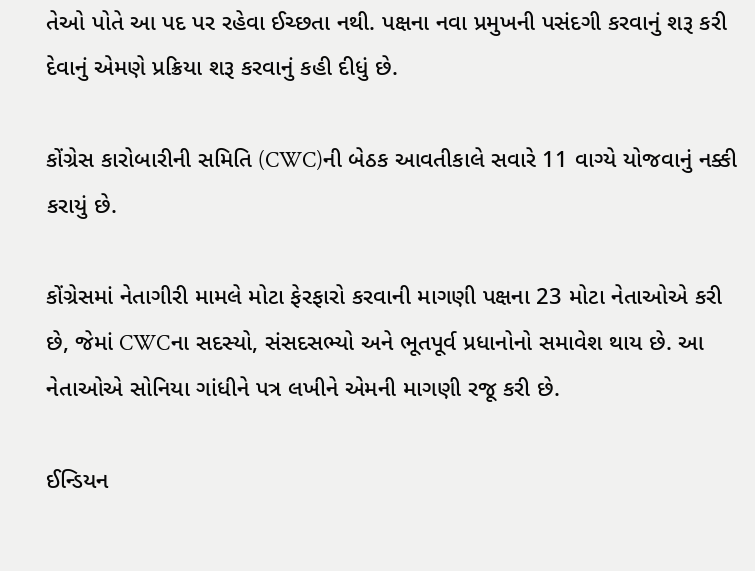તેઓ પોતે આ પદ પર રહેવા ઈચ્છતા નથી. પક્ષના નવા પ્રમુખની પસંદગી કરવાનું શરૂ કરી દેવાનું એમણે પ્રક્રિયા શરૂ કરવાનું કહી દીધું છે.

કોંગ્રેસ કારોબારીની સમિતિ (CWC)ની બેઠક આવતીકાલે સવારે 11 વાગ્યે યોજવાનું નક્કી કરાયું છે.

કોંગ્રેસમાં નેતાગીરી મામલે મોટા ફેરફારો કરવાની માગણી પક્ષના 23 મોટા નેતાઓએ કરી છે, જેમાં CWCના સદસ્યો, સંસદસભ્યો અને ભૂતપૂર્વ પ્રધાનોનો સમાવેશ થાય છે. આ નેતાઓએ સોનિયા ગાંધીને પત્ર લખીને એમની માગણી રજૂ કરી છે.

ઈન્ડિયન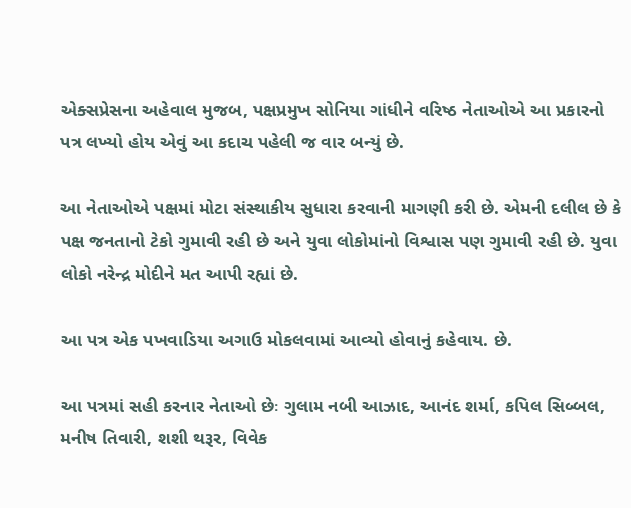એક્સપ્રેસના અહેવાલ મુજબ, પક્ષપ્રમુખ સોનિયા ગાંધીને વરિષ્ઠ નેતાઓએ આ પ્રકારનો પત્ર લખ્યો હોય એવું આ કદાચ પહેલી જ વાર બન્યું છે.

આ નેતાઓએ પક્ષમાં મોટા સંસ્થાકીય સુધારા કરવાની માગણી કરી છે. એમની દલીલ છે કે પક્ષ જનતાનો ટેકો ગુમાવી રહી છે અને યુવા લોકોમાંનો વિશ્વાસ પણ ગુમાવી રહી છે. યુવા લોકો નરેન્દ્ર મોદીને મત આપી રહ્યાં છે.

આ પત્ર એક પખવાડિયા અગાઉ મોકલવામાં આવ્યો હોવાનું કહેવાય. છે.

આ પત્રમાં સહી કરનાર નેતાઓ છેઃ ગુલામ નબી આઝાદ, આનંદ શર્મા, કપિલ સિબ્બલ, મનીષ તિવારી, શશી થરૂર, વિવેક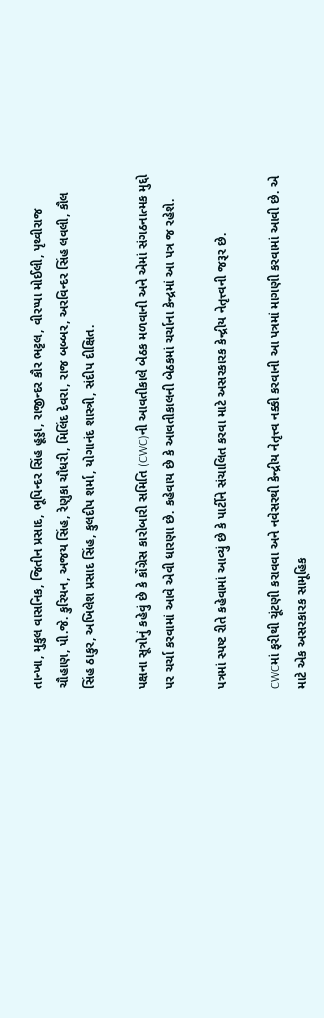તાન્ખા, મુકુલ વાસનિક, જિતીન પ્રસાદ, ભૂપિન્દર સિંહ હૂડ્ડા, રાજીન્દર કૌર ભટ્ટલ, વીરપ્પા મોઈલી, પૃથ્વીરાજ ચૌહાણ, પી.જે. કુરિયન, અજય સિંહ, રેણુકા ચૌધરી, મિલિંદ દેવરા, રાજ બબ્બર, અરવિન્દર સિંહ લવલી, કૌલ સિંહ ઠાકુર, અખિલેશ પ્રસાદ સિંહ, કુલદીપ શર્મા, યોગાનંદ શાસ્ત્રી, સંદીપ દીક્ષિત.

પક્ષના સૂત્રોનું કહેવું છે કે કોંગ્રેસ કારોબારી સમિતિ (CWC)ની આવતીકાલે બેઠક મળવાની અને એમાં સંગઠનાત્મક મુદ્દો પર ચર્ચા કરવામાં આવે એવી ધારણા છે. કહેવાય છે કે આવતીકાલની બેઠકમાં ચર્ચાના કેન્દ્રમાં આ પત્ર જ રહેશે.

પત્રમાં સ્પષ્ટ રીતે કહેવામાં આવ્યું છે કે પાર્ટીને સંચાલિત કરવા માટે અસરકારક કેન્દ્રીય નેતૃત્ત્વની જરૂર છે.

CWCમાં ફરીથી ચૂંટણી કરાવવા અને નવેસરથી કેન્દ્રીય નેતૃત્ત્વ નક્કી કરવાની આ પત્રમાં માગણી કરવામાં આવી છે. એ માટે એક અસરકારક સામૂહિક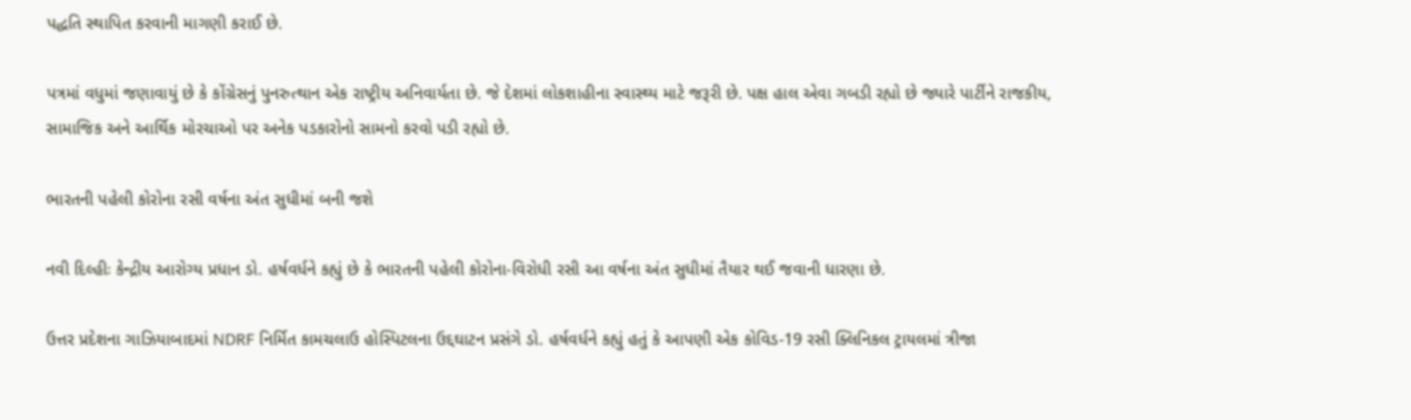પદ્ધતિ સ્થાપિત કરવાની માગણી કરાઈ છે.

પત્રમાં વધુમાં જણાવાયું છે કે કોંગ્રેસનું પુનરુત્થાન એક રાષ્ટ્રીય અનિવાર્યતા છે. જે દેશમાં લોકશાહીના સ્વાસ્થ્ય માટે જરૂરી છે. પક્ષ હાલ એવા ગબડી રહ્યો છે જ્યારે પાર્ટીને રાજકીય, સામાજિક અને આર્થિક મોરચાઓ પર અનેક પડકારોનો સામનો કરવો પડી રહ્યો છે.

ભારતની પહેલી કોરોના રસી વર્ષના અંત સુધીમાં બની જશે

નવી દિલ્હીઃ કેન્દ્રીય આરોગ્ય પ્રધાન ડો. હર્ષવર્ધને કહ્યું છે કે ભારતની પહેલી કોરોના-વિરોધી રસી આ વર્ષના અંત સુધીમાં તૈયાર થઈ જવાની ધારણા છે.

ઉત્તર પ્રદેશના ગાઝિયાબાદમાં NDRF નિર્મિત કામચલાઉ હોસ્પિટલના ઉદ્દઘાટન પ્રસંગે ડો. હર્ષવર્ધને કહ્યું હતું કે આપણી એક કોવિડ-19 રસી ક્લિનિકલ ટ્રાયલમાં ત્રીજા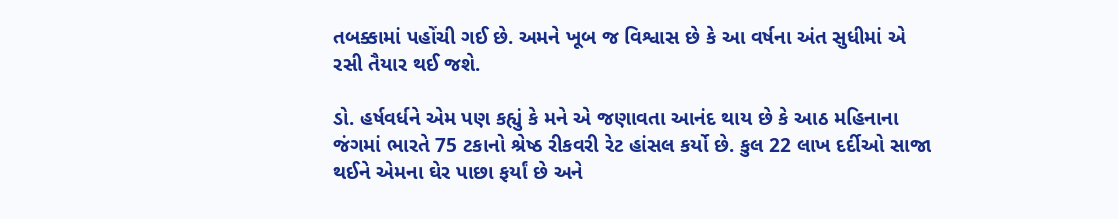તબક્કામાં પહોંચી ગઈ છે. અમને ખૂબ જ વિશ્વાસ છે કે આ વર્ષના અંત સુધીમાં એ રસી તૈયાર થઈ જશે.

ડો. હર્ષવર્ધને એમ પણ કહ્યું કે મને એ જણાવતા આનંદ થાય છે કે આઠ મહિનાના જંગમાં ભારતે 75 ટકાનો શ્રેષ્ઠ રીકવરી રેટ હાંસલ કર્યો છે. કુલ 22 લાખ દર્દીઓ સાજા થઈને એમના ઘેર પાછા ફર્યાં છે અને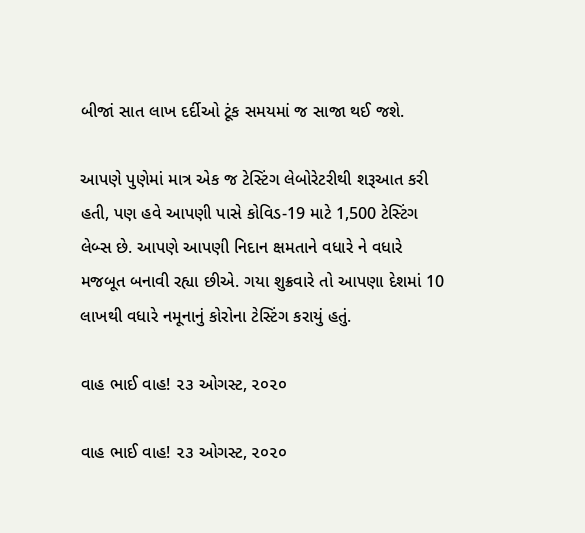બીજાં સાત લાખ દર્દીઓ ટૂંક સમયમાં જ સાજા થઈ જશે.

આપણે પુણેમાં માત્ર એક જ ટેસ્ટિંગ લેબોરેટરીથી શરૂઆત કરી હતી, પણ હવે આપણી પાસે કોવિડ-19 માટે 1,500 ટેસ્ટિંગ લેબ્સ છે. આપણે આપણી નિદાન ક્ષમતાને વધારે ને વધારે મજબૂત બનાવી રહ્યા છીએ. ગયા શુક્રવારે તો આપણા દેશમાં 10 લાખથી વધારે નમૂનાનું કોરોના ટેસ્ટિંગ કરાયું હતું.

વાહ ભાઈ વાહ! ૨૩ ઓગસ્ટ, ૨૦૨૦

વાહ ભાઈ વાહ! ૨૩ ઓગસ્ટ, ૨૦૨૦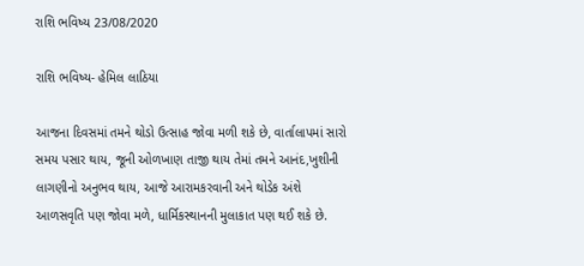રાશિ ભવિષ્ય 23/08/2020

રાશિ ભવિષ્ય- હેમિલ લાઠિયા

આજના દિવસમાં તમને થોડો ઉત્સાહ જોવા મળી શકે છે, વાર્તાલાપમાં સારો સમય પસાર થાય, જૂની ઓળખાણ તાજી થાય તેમાં તમને આનંદ,ખુશીની લાગણીનો અનુભવ થાય, આજે આરામકરવાની અને થોડેક અંશે આળસવૃતિ પણ જોવા મળે, ધાર્મિકસ્થાનની મુલાકાત પણ થઈ શકે છે.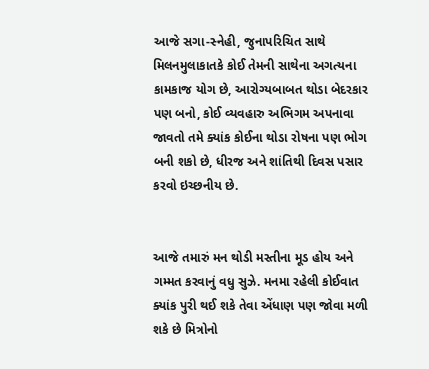આજે સગા-સ્નેહી, જુનાપરિચિત સાથે મિલનમુલાકાતકે કોઈ તેમની સાથેના અગત્યના કામકાજ યોગ છે, આરોગ્યબાબત થોડા બેદરકાર પણ બનો, કોઈ વ્યવહારુ અભિગમ અપનાવા જાવતો તમે ક્યાંક કોઈના થોડા રોષના પણ ભોગ બની શકો છે, ધીરજ અને શાંતિથી દિવસ પસાર કરવો ઇચ્છનીય છે.


આજે તમારું મન થોડી મસ્તીના મૂડ હોય અને ગમ્મત કરવાનું વધુ સુઝે. મનમા રહેલી કોઈવાત ક્યાંક પુરી થઈ શકે તેવા એંધાણ પણ જોવા મળી શકે છે મિત્રોનો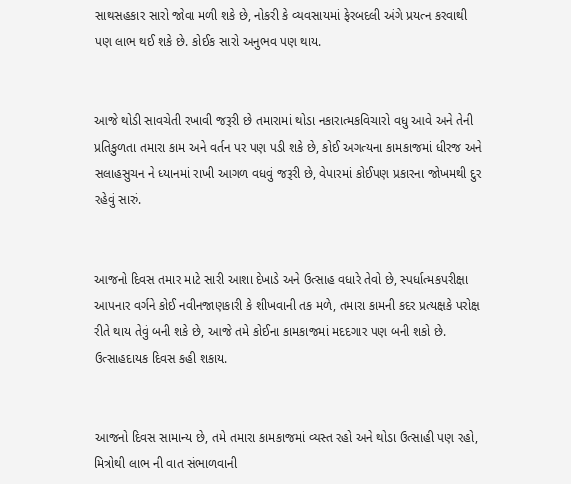સાથસહકાર સારો જોવા મળી શકે છે, નોકરી કે વ્યવસાયમાં ફેરબદલી અંગે પ્રયત્ન કરવાથી પણ લાભ થઈ શકે છે. કોઈક સારો અનુભવ પણ થાય.


આજે થોડી સાવચેતી રખાવી જરૂરી છે તમારામાં થોડા નકારાત્મકવિચારો વધુ આવે અને તેની પ્રતિકુળતા તમારા કામ અને વર્તન પર પણ પડી શકે છે, કોઈ અગત્યના કામકાજમાં ધીરજ અને સલાહસુચન ને ધ્યાનમાં રાખી આગળ વધવું જરૂરી છે, વેપારમાં કોઈપણ પ્રકારના જોખમથી દુર રહેવું સારું.


આજનો દિવસ તમાર માટે સારી આશા દેખાડે અને ઉત્સાહ વધારે તેવો છે, સ્પર્ધાત્મકપરીક્ષા આપનાર વર્ગને કોઈ નવીનજાણકારી કે શીખવાની તક મળે, તમારા કામની કદર પ્રત્યક્ષકે પરોક્ષ રીતે થાય તેવું બની શકે છે, આજે તમે કોઈના કામકાજમાં મદદગાર પણ બની શકો છે. ઉત્સાહદાયક દિવસ કહી શકાય.


આજનો દિવસ સામાન્ય છે, તમે તમારા કામકાજમાં વ્યસ્ત રહો અને થોડા ઉત્સાહી પણ રહો, મિત્રોથી લાભ ની વાત સંભાળવાની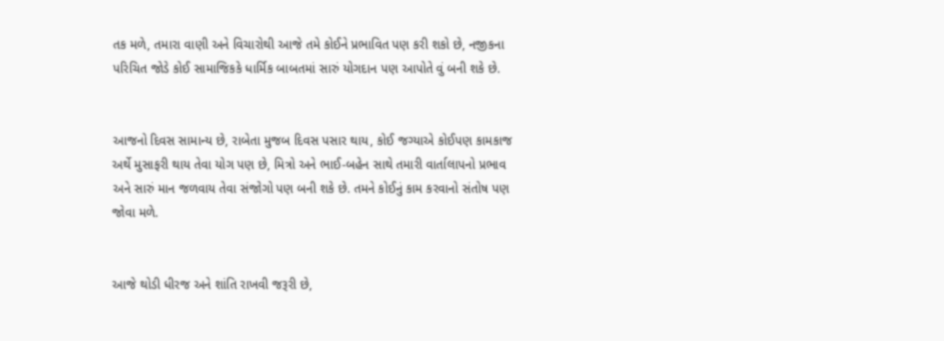તક મળે, તમારા વાણી અને વિચારોથી આજે તમે કોઈને પ્રભાવિત પણ કરી શકો છે, નજીકના પરિચિત જોડે કોઈ સામાજિકકે ધાર્મિક બાબતમાં સારું યોગદાન પણ આપોતે વું બની શકે છે.


આજનો દિવસ સામાન્ય છે, રાબેતા મુજબ દિવસ પસાર થાય, કોઈ જગ્યાએ કોઈપણ કામકાજ અર્થે મુસાફરી થાય તેવા યોગ પણ છે, મિત્રો અને ભાઈ-બહેન સાથે તમારી વાર્તાલાપનો પ્રભાવ અને સારું માન જળવાય તેવા સંજોગો પણ બની શકે છે. તમને કોઈનું કામ કરવાનો સંતોષ પણ જોવા મળે.


આજે થોડી ધીરજ અને શાંતિ રાખવી જરૂરી છે,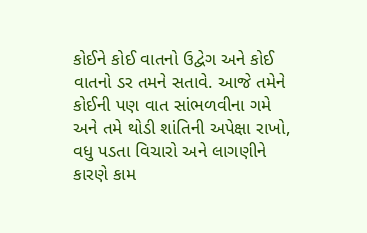કોઈને કોઈ વાતનો ઉદ્વેગ અને કોઈ વાતનો ડર તમને સતાવે. આજે તમેને કોઈની પણ વાત સાંભળવીના ગમે અને તમે થોડી શાંતિની અપેક્ષા રાખો, વધુ પડતા વિચારો અને લાગણીને કારણે કામ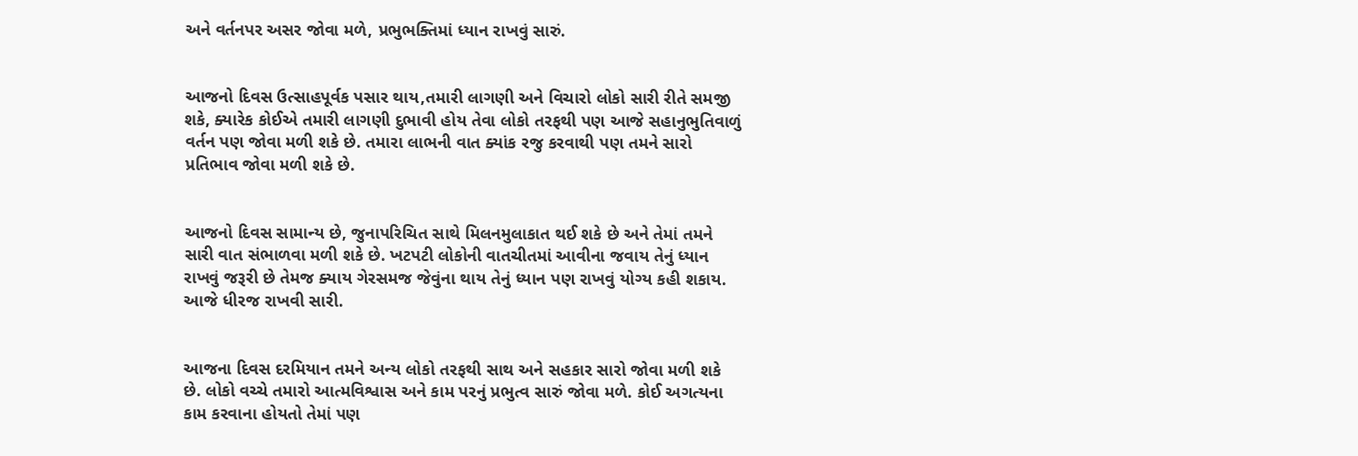અને વર્તનપર અસર જોવા મળે, પ્રભુભક્તિમાં ધ્યાન રાખવું સારું.


આજનો દિવસ ઉત્સાહપૂર્વક પસાર થાય,તમારી લાગણી અને વિચારો લોકો સારી રીતે સમજી શકે, ક્યારેક કોઈએ તમારી લાગણી દુભાવી હોય તેવા લોકો તરફથી પણ આજે સહાનુભુતિવાળું વર્તન પણ જોવા મળી શકે છે. તમારા લાભની વાત ક્યાંક રજુ કરવાથી પણ તમને સારો પ્રતિભાવ જોવા મળી શકે છે.


આજનો દિવસ સામાન્ય છે, જુનાપરિચિત સાથે મિલનમુલાકાત થઈ શકે છે અને તેમાં તમને સારી વાત સંભાળવા મળી શકે છે. ખટપટી લોકોની વાતચીતમાં આવીના જવાય તેનું ધ્યાન રાખવું જરૂરી છે તેમજ ક્યાય ગેરસમજ જેવુંના થાય તેનું ધ્યાન પણ રાખવું યોગ્ય કહી શકાય. આજે ધીરજ રાખવી સારી.


આજના દિવસ દરમિયાન તમને અન્ય લોકો તરફથી સાથ અને સહકાર સારો જોવા મળી શકે છે. લોકો વચ્ચે તમારો આત્મવિશ્વાસ અને કામ પરનું પ્રભુત્વ સારું જોવા મળે. કોઈ અગત્યના કામ કરવાના હોયતો તેમાં પણ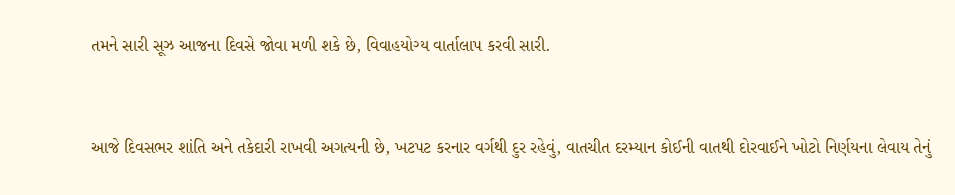તમને સારી સૂઝ આજના દિવસે જોવા મળી શકે છે, વિવાહયોગ્ય વાર્તાલાપ કરવી સારી.


આજે દિવસભર શાંતિ અને તકેદારી રાખવી અગત્યની છે, ખટપટ કરનાર વર્ગથી દુર રહેવું, વાતચીત દરમ્યાન કોઈની વાતથી દોરવાઈને ખોટો નિર્ણયના લેવાય તેનું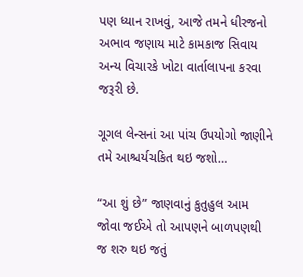પણ ધ્યાન રાખવું, આજે તમને ધીરજનો અભાવ જણાય માટે કામકાજ સિવાય અન્ય વિચારકે ખોટા વાર્તાલાપના કરવા જરૂરી છે.

ગૂગલ લેન્સનાં આ પાંચ ઉપયોગો જાણીને તમે આશ્ચર્યચકિત થઇ જશો…

“આ શું છે” જાણવાનું કુતુહુલ આમ જોવા જઈએ તો આપણને બાળપણથી જ શરુ થઇ જતું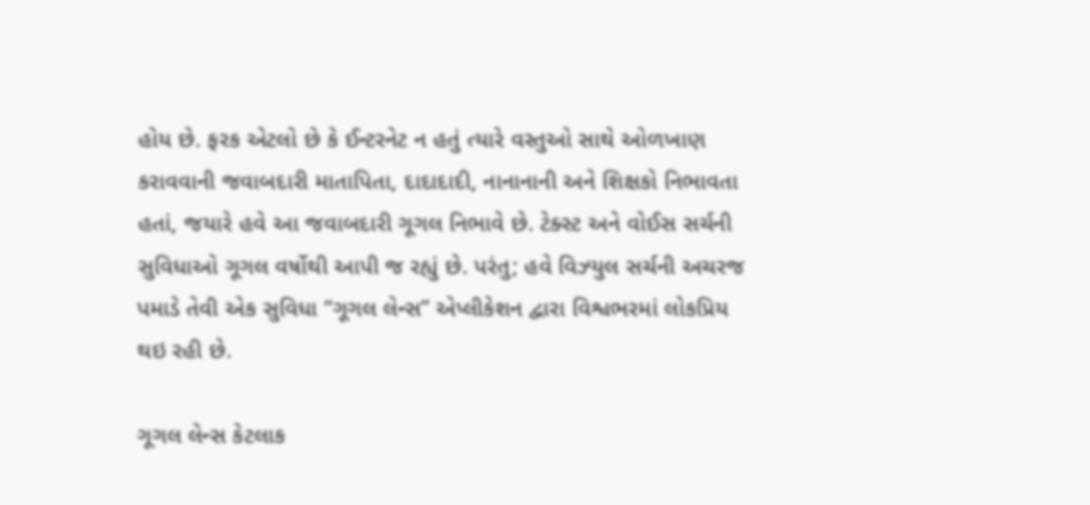હોય છે. ફરક એટલો છે કે ઈન્ટરનેટ ન હતું ત્યારે વસ્તુઓ સાથે ઓળખાણ કરાવવાની જવાબદારી માતાપિતા, દાદાદાદી, નાનાનાની અને શિક્ષકો નિભાવતા હતાં, જયારે હવે આ જવાબદારી ગૂગલ નિભાવે છે. ટેક્સ્ટ અને વોઈસ સર્ચની સુવિધાઓ ગૂગલ વર્ષોથી આપી જ રહ્યું છે. પરંતુ; હવે વિઝ્યુલ સર્ચની અચરજ પમાડે તેવી એક સુવિધા “ગૂગલ લેન્સ” એપ્લીકેશન દ્વારા વિશ્વભરમાં લોકપ્રિય થઇ રહી છે.

ગૂગલ લેન્સ કેટલાક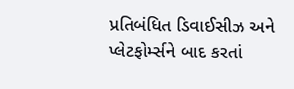પ્રતિબંધિત ડિવાઈસીઝ અને પ્લેટફોર્મ્સને બાદ કરતાં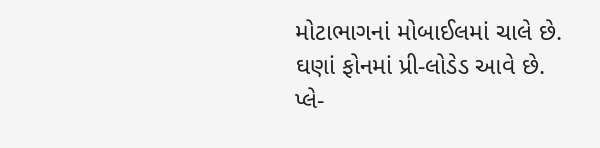મોટાભાગનાં મોબાઈલમાં ચાલે છે. ઘણાં ફોનમાં પ્રી-લોડેડ આવે છે. પ્લે-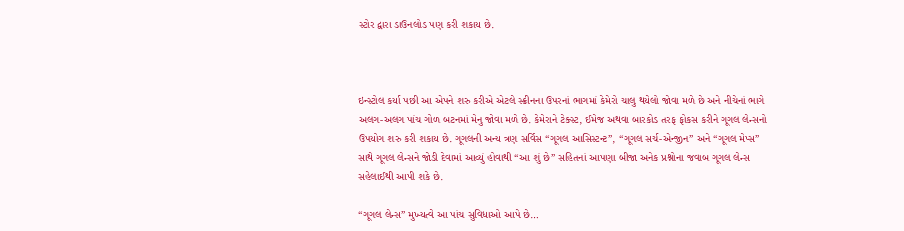સ્ટોર દ્વારા ડાઉનલોડ પણ કરી શકાય છે.



ઇન્સ્ટોલ કર્યા પછી આ એપને શરુ કરીએ એટલે સ્ક્રીનના ઉપરનાં ભાગમાં કેમેરો ચાલુ થયેલો જોવા મળે છે અને નીચેનાં ભાગે અલગ-અલગ પાંચ ગોળ બટનમાં મેનુ જોવા મળે છે. કેમેરાને ટેક્સ્ટ, ઈમેજ અથવા બારકોડ તરફ ફોકસ કરીને ગૂગલ લેન્સનો ઉપયોગ શરુ કરી શકાય છે. ગૂગલની અન્ય ત્રણ સર્વિસ “ગૂગલ આસિસ્ટન્ટ”, “ગૂગલ સર્ચ-એન્જીન” અને “ગૂગલ મેપ્સ” સાથે ગૂગલ લેન્સને જોડી દેવામાં આવ્યું હોવાથી “આ શું છે” સહિતનાં આપણા બીજા અનેક પ્રશ્નોના જવાબ ગૂગલ લેન્સ સહેલાઈથી આપી શકે છે.

“ગૂગલ લેન્સ” મુખ્યત્વે આ પાંચ સુવિધાઓ આપે છે…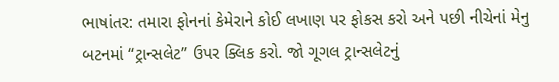ભાષાંતર: તમારા ફોનનાં કેમેરાને કોઈ લખાણ પર ફોકસ કરો અને પછી નીચેનાં મેનુ બટનમાં “ટ્રાન્સલેટ” ઉપર ક્લિક કરો. જો ગૂગલ ટ્રાન્સલેટનું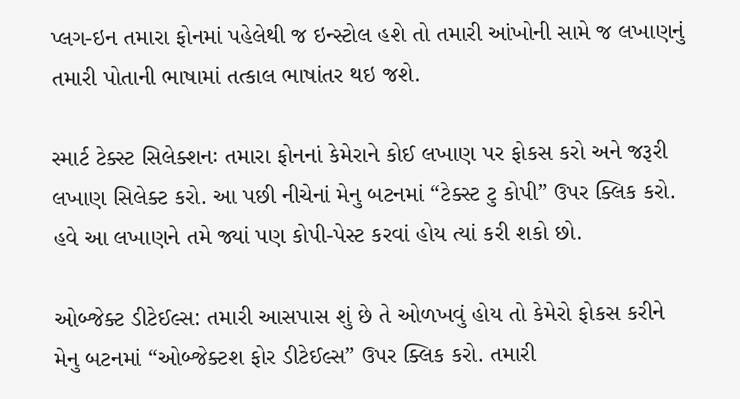પ્લગ-ઇન તમારા ફોનમાં પહેલેથી જ ઇન્સ્ટોલ હશે તો તમારી આંખોની સામે જ લખાણનું તમારી પોતાની ભાષામાં તત્કાલ ભાષાંતર થઇ જશે.

સ્માર્ટ ટેક્સ્ટ સિલેક્શનઃ તમારા ફોનનાં કેમેરાને કોઈ લખાણ પર ફોકસ કરો અને જરૂરી લખાણ સિલેક્ટ કરો. આ પછી નીચેનાં મેનુ બટનમાં “ટેક્સ્ટ ટુ કોપી” ઉપર ક્લિક કરો. હવે આ લખાણને તમે જ્યાં પણ કોપી-પેસ્ટ કરવાં હોય ત્યાં કરી શકો છો.

ઓબ્જેક્ટ ડીટેઈલ્સ: તમારી આસપાસ શું છે તે ઓળખવું હોય તો કેમેરો ફોકસ કરીને મેનુ બટનમાં “ઓબ્જેક્ટશ ફોર ડીટેઈલ્સ” ઉપર ક્લિક કરો. તમારી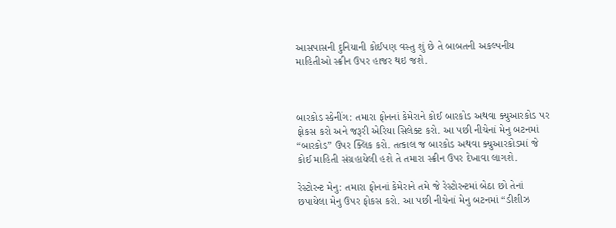આસપાસની દુનિયાની કોઈપણ વસ્તુ શું છે તે બાબતની અકલ્પનીય માહિતીઓ સ્ક્રીન ઉપર હાજર થઇ જશે.



બારકોડ સ્કેનીંગ: તમારા ફોનનાં કેમેરાને કોઈ બારકોડ અથવા ક્યુઆરકોડ પર ફોકસ કરો અને જરૂરી એરિયા સિલેક્ટ કરો. આ પછી નીચેનાં મેનુ બટનમાં “બારકોડ” ઉપર ક્લિક કરો. તત્કાલ જ બારકોડ અથવા ક્યુઆરકોડમાં જે કોઈ માહિતી સંગ્રહાયેલી હશે તે તમારા સ્ક્રીન ઉપર દેખાવા લાગશે.

રેસ્ટોરન્ટ મેનુ: તમારા ફોનનાં કેમેરાને તમે જે રેસ્ટોરન્ટમાં બેઠા છો તેનાં છપાયેલા મેનુ ઉપર ફોકસ કરો. આ પછી નીચેનાં મેનુ બટનમાં “ડીશીઝ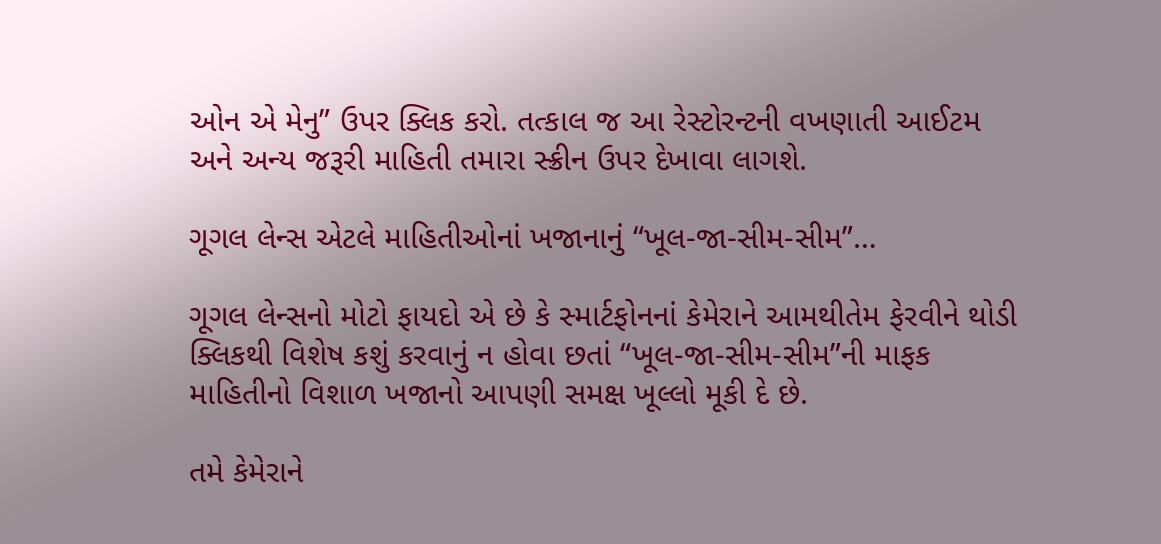ઓન એ મેનુ” ઉપર ક્લિક કરો. તત્કાલ જ આ રેસ્ટોરન્ટની વખણાતી આઈટમ અને અન્ય જરૂરી માહિતી તમારા સ્ક્રીન ઉપર દેખાવા લાગશે.

ગૂગલ લેન્સ એટલે માહિતીઓનાં ખજાનાનું “ખૂલ-જા-સીમ-સીમ”…

ગૂગલ લેન્સનો મોટો ફાયદો એ છે કે સ્માર્ટફોનનાં કેમેરાને આમથીતેમ ફેરવીને થોડી ક્લિકથી વિશેષ કશું કરવાનું ન હોવા છતાં “ખૂલ-જા-સીમ-સીમ”ની માફક માહિતીનો વિશાળ ખજાનો આપણી સમક્ષ ખૂલ્લો મૂકી દે છે.

તમે કેમેરાને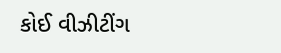કોઈ વીઝીટીંગ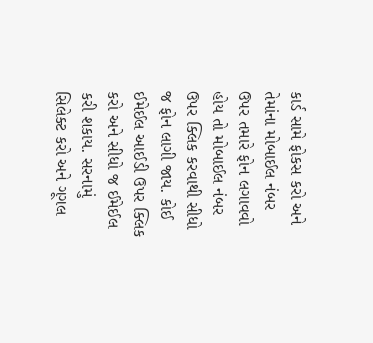કાર્ડ સામે ફોકસ કરો અને તેમાંના મોબાઈલ નંબર ઉપર તમારે ફોન લગાવવો હોય તો મોબાઈલ નંબર ઉપર ક્લિક કરવાથી સીધો જ ફોન લાગી જાય. કોઈ ઈમેઈલ આઈડી ઉપર ક્લિક કરો અને સીધો જ ઈમેઈલ કરી શકાય. સરનામું સિલેક્ટ કરો અને ગૂગલ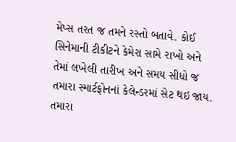મેપ્સ તરત જ તમને રસ્તો બતાવે. કોઈ સિનેમાની ટીકીટને કેમેરા સામે રાખો અને તેમાં લખેલી તારીખ અને સમય સીધો જ તમારા સ્માર્ટફોનનાં કેલેન્ડરમાં સેટ થઇ જાય. તમારા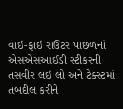વાઇ-ફાઇ રાઉટર પાછળનાં એસએસઆઈડી સ્ટીકરની તસવીર લઇ લો અને ટેક્સ્ટમાં તબદીલ કરીને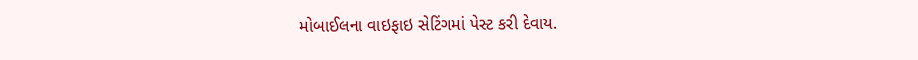મોબાઈલના વાઇફાઇ સેટિંગમાં પેસ્ટ કરી દેવાય.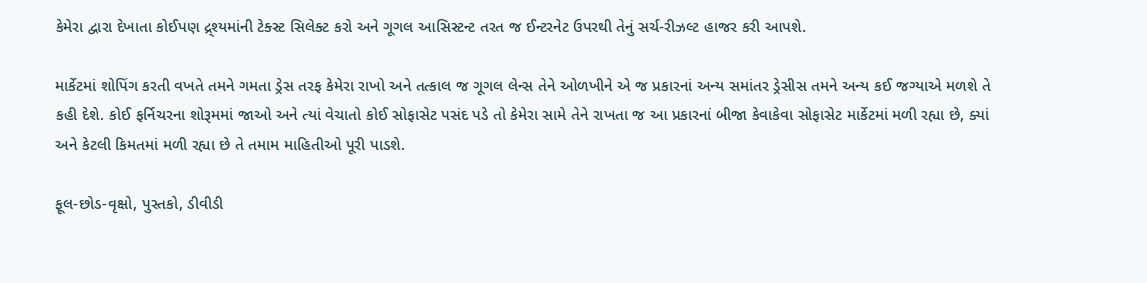કેમેરા દ્વારા દેખાતા કોઈપણ દ્ર્શ્યમાંની ટેક્સ્ટ સિલેક્ટ કરો અને ગૂગલ આસિસ્ટન્ટ તરત જ ઈન્ટરનેટ ઉપરથી તેનું સર્ચ-રીઝલ્ટ હાજર કરી આપશે.

માર્કેટમાં શોપિંગ કરતી વખતે તમને ગમતા ડ્રેસ તરફ કેમેરા રાખો અને તત્કાલ જ ગૂગલ લેન્સ તેને ઓળખીને એ જ પ્રકારનાં અન્ય સમાંતર ડ્રેસીસ તમને અન્ય કઈ જગ્યાએ મળશે તે કહી દેશે. કોઈ ફર્નિચરના શોરૂમમાં જાઓ અને ત્યાં વેચાતો કોઈ સોફાસેટ પસંદ પડે તો કેમેરા સામે તેને રાખતા જ આ પ્રકારનાં બીજા કેવાકેવા સોફાસેટ માર્કેટમાં મળી રહ્યા છે, ક્યાં અને કેટલી કિમતમાં મળી રહ્યા છે તે તમામ માહિતીઓ પૂરી પાડશે.

ફૂલ-છોડ-વૃક્ષો, પુસ્તકો, ડીવીડી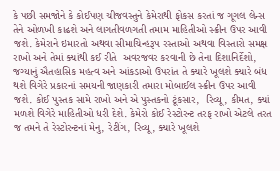કે પછી સમજોને કે કોઈપણ ચીજવસ્તુને કેમેરાથી ફોકસ કરતાં જ ગૂગલ લેન્સ તેને ઓળખી કાઢશે અને લાગતીવળગતી તમામ માહિતીઓ સ્ક્રીન ઉપર આવી જશે. કેમેરાને ઇમારતો અથવા સીમાચિન્હરૂપ રસ્તાઓ અથવા વિસ્તારો સમક્ષ રાખો અને તેમાં ક્યાંથી કઈ રીતે  અવરજવર કરવાની છે તેના દિશાનિર્દેશો, જગ્યાનું ઐતહાસિક મહત્વ અને આંકડાઓ ઉપરાંત તે ક્યારે ખૂલશે ક્યારે બંધ થશે વિગેરે પ્રકારનાં સમયની જાણકારી તમારા મોબાઈલ સ્ક્રીન ઉપર આવી જશે. કોઈ પુસ્તક સામે રાખો અને એ પુસ્તકનો ટૂંકસાર,  રિવ્યૂ, કીમત, ક્યાં મળશે વિગેરે માહિતીઓ ધરી દેશે. કેમેરો કોઈ રેસ્ટોરન્ટ તરફ રાખો એટલે તરત જ તમને તે રેસ્ટોરન્ટનાં મેનુ, રેટીંગ, રિવ્યૂ, ક્યારે ખૂલશે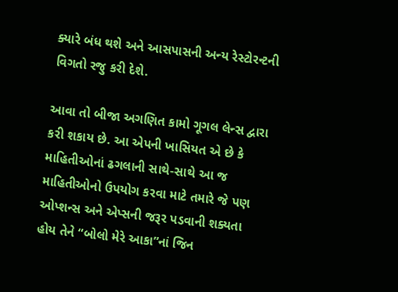ક્યારે બંધ થશે અને આસપાસની અન્ય રેસ્ટોરન્ટની વિગતો રજુ કરી દેશે.

આવા તો બીજા અગણિત કામો ગૂગલ લેન્સ દ્વારા કરી શકાય છે. આ એપની ખાસિયત એ છે કે માહિતીઓનાં ઢગલાની સાથે-સાથે આ જ  માહિતીઓનો ઉપયોગ કરવા માટે તમારે જે પણ ઓપ્શન્સ અને એપ્સની જરૂર પડવાની શક્યતા હોય તેને “બોલો મેરે આકા”નાં જિન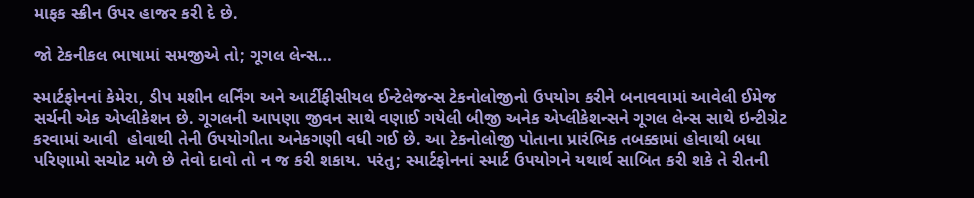માફક સ્ક્રીન ઉપર હાજર કરી દે છે.

જો ટેકનીકલ ભાષામાં સમજીએ તો; ગૂગલ લેન્સ…

સ્માર્ટફોનનાં કેમેરા, ડીપ મશીન લર્નિંગ અને આર્ટીફીસીયલ ઈન્ટેલેજન્સ ટેકનોલોજીનો ઉપયોગ કરીને બનાવવામાં આવેલી ઈમેજ સર્ચની એક એપ્લીકેશન છે. ગૂગલની આપણા જીવન સાથે વણાઈ ગયેલી બીજી અનેક એપ્લીકેશન્સને ગૂગલ લેન્સ સાથે ઇન્ટીગ્રેટ કરવામાં આવી  હોવાથી તેની ઉપયોગીતા અનેકગણી વધી ગઈ છે. આ ટેકનોલોજી પોતાના પ્રારંભિક તબક્કામાં હોવાથી બધા પરિણામો સચોટ મળે છે તેવો દાવો તો ન જ કરી શકાય. પરંતુ; સ્માર્ટફોનનાં સ્માર્ટ ઉપયોગને યથાર્થ સાબિત કરી શકે તે રીતની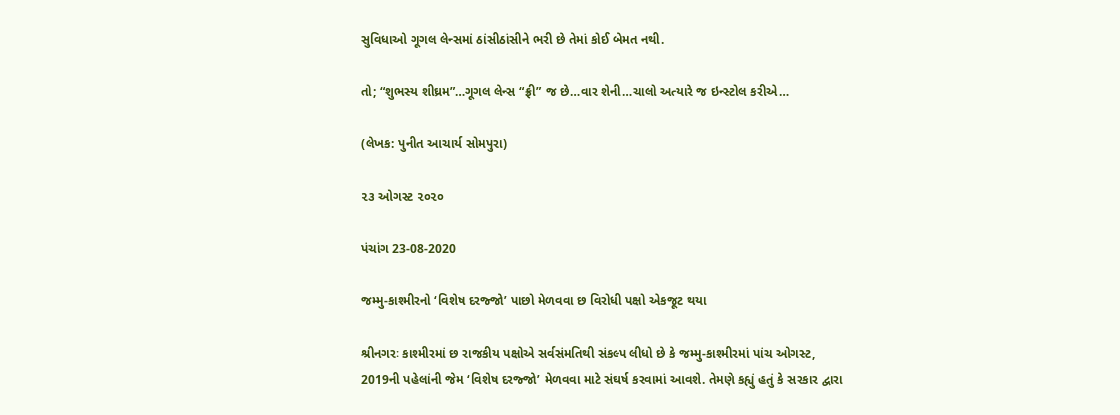સુવિધાઓ ગૂગલ લેન્સમાં ઠાંસીઠાંસીને ભરી છે તેમાં કોઈ બેમત નથી.

તો; “શુભસ્ય શીઘ્રમ”…ગૂગલ લેન્સ “ફ્રી” જ છે…વાર શેની…ચાલો અત્યારે જ ઇન્સ્ટોલ કરીએ…

(લેખક: પુનીત આચાર્ય સોમપુરા)

૨૩ ઓગસ્ટ ૨૦૨૦

પંચાંગ 23-08-2020

જમ્મુ-કાશ્મીરનો ‘વિશેષ દરજ્જો’ પાછો મેળવવા છ વિરોધી પક્ષો એકજૂટ થયા

શ્રીનગરઃ કાશ્મીરમાં છ રાજકીય પક્ષોએ સર્વસંમતિથી સંકલ્પ લીધો છે કે જમ્મુ-કાશ્મીરમાં પાંચ ઓગસ્ટ, 2019ની પહેલાંની જેમ ‘વિશેષ દરજ્જો’ મેળવવા માટે સંઘર્ષ કરવામાં આવશે. તેમણે કહ્યું હતું કે સરકાર દ્વારા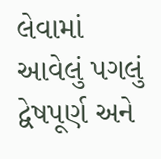લેવામાં આવેલું પગલું દ્વેષપૂર્ણ અને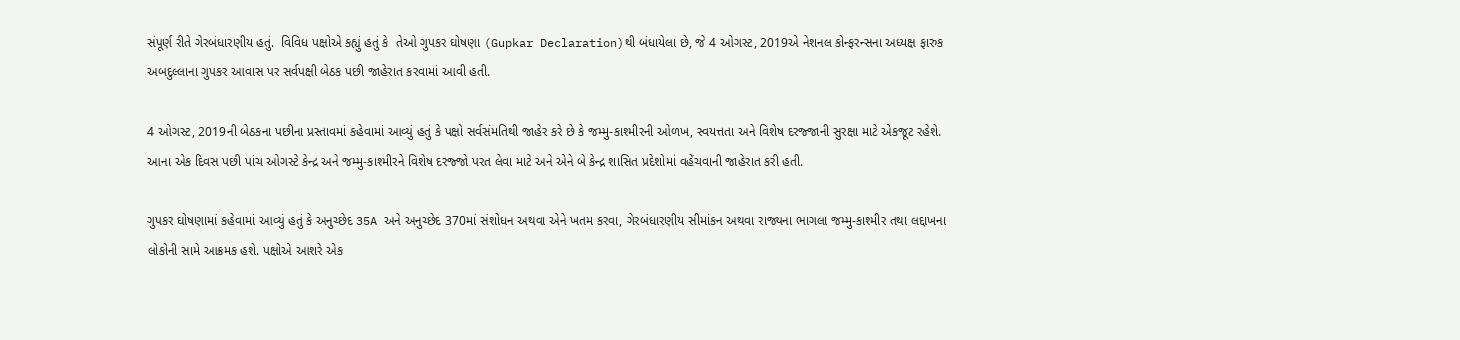સંપૂર્ણ રીતે ગેરબંધારણીય હતું.  વિવિધ પક્ષોએ કહ્યું હતું કે  તેઓ ગુપકર ઘોષણા (Gupkar Declaration)થી બંધાયેલા છે, જે 4 ઓગસ્ટ, 2019એ નેશનલ કોન્ફરન્સના અધ્યક્ષ ફારુક અબદુલ્લાના ગુપકર આવાસ પર સર્વપક્ષી બેઠક પછી જાહેરાત કરવામાં આવી હતી.

4 ઓગસ્ટ, 2019ની બેઠકના પછીના પ્રસ્તાવમાં કહેવામાં આવ્યું હતું કે પક્ષો સર્વસંમતિથી જાહેર કરે છે કે જમ્મુ-કાશ્મીરની ઓળખ, સ્વયત્તતા અને વિશેષ દરજ્જાની સુરક્ષા માટે એકજૂટ રહેશે. આના એક દિવસ પછી પાંચ ઓગસ્ટે કેન્દ્ર અને જમ્મુ-કાશ્મીરને વિશેષ દરજ્જો પરત લેવા માટે અને એને બે કેન્દ્ર શાસિત પ્રદેશોમાં વહેંચવાની જાહેરાત કરી હતી.

ગુપકર ઘોષણામાં કહેવામાં આવ્યું હતું કે અનુચ્છેદ 35A અને અનુચ્છેદ 370માં સંશોધન અથવા એને ખતમ કરવા, ગેરબંધારણીય સીમાંકન અથવા રાજ્યના ભાગલા જમ્મુ-કાશ્મીર તથા લદ્દાખના લોકોની સામે આક્રમક હશે. પક્ષોએ આશરે એક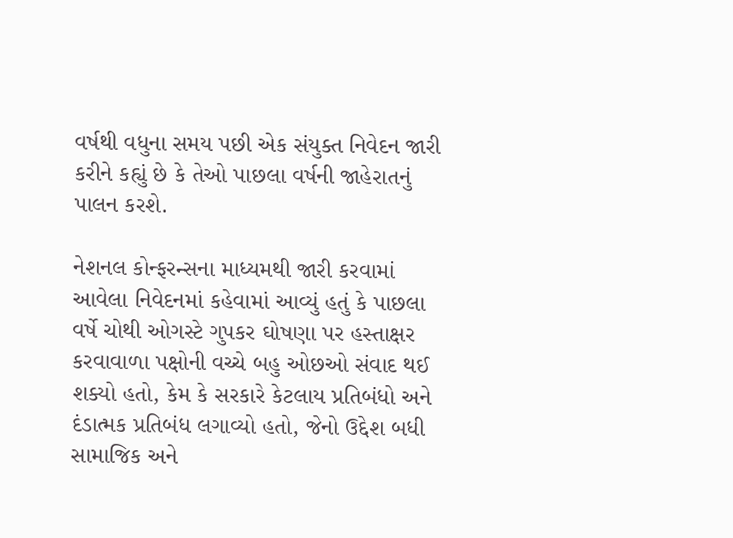વર્ષથી વધુના સમય પછી એક સંયુક્ત નિવેદન જારી કરીને કહ્યું છે કે તેઓ પાછલા વર્ષની જાહેરાતનું પાલન કરશે.

નેશનલ કોન્ફરન્સના માધ્યમથી જારી કરવામાં આવેલા નિવેદનમાં કહેવામાં આવ્યું હતું કે પાછલા વર્ષે ચોથી ઓગસ્ટે ગુપકર ઘોષણા પર હસ્તાક્ષર કરવાવાળા પક્ષોની વચ્ચે બહુ ઓછઓ સંવાદ થઈ શક્યો હતો, કેમ કે સરકારે કેટલાય પ્રતિબંધો અને દંડાત્મક પ્રતિબંધ લગાવ્યો હતો, જેનો ઉદ્દેશ બધી સામાજિક અને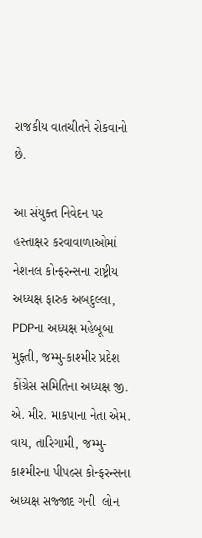રાજકીય વાતચીતને રોકવાનો છે.

આ સંયુક્ત નિવેદન પર હસ્તાક્ષર કરવાવાળાઓમાં નેશનલ કોન્ફરન્સના રાષ્ટ્રીય અધ્યક્ષ ફારુક અબદુલ્લા, PDPના અધ્યક્ષ મહેબૂબા મુફ્તી, જમ્મુ-કાશ્મીર પ્રદેશ કોંગ્રેસ સમિતિના અધ્યક્ષ જી. એ. મીર. માકપાના નેતા એમ. વાય, તારિગામી, જમ્મુ-કાશ્મીરના પીપલ્સ કોન્ફરન્સના અધ્યક્ષ સજ્જાદ ગની  લોન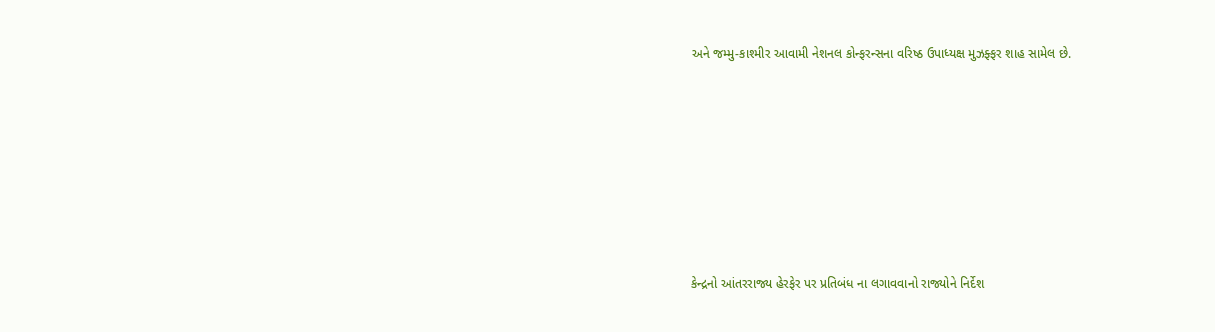અને જમ્મુ-કાશ્મીર આવામી નેશનલ કોન્ફરન્સના વરિષ્ઠ ઉપાધ્યક્ષ મુઝફ્ફર શાહ સામેલ છે.







કેન્દ્રનો આંતરરાજ્ય હેરફેર પર પ્રતિબંધ ના લગાવવાનો રાજ્યોને નિર્દેશ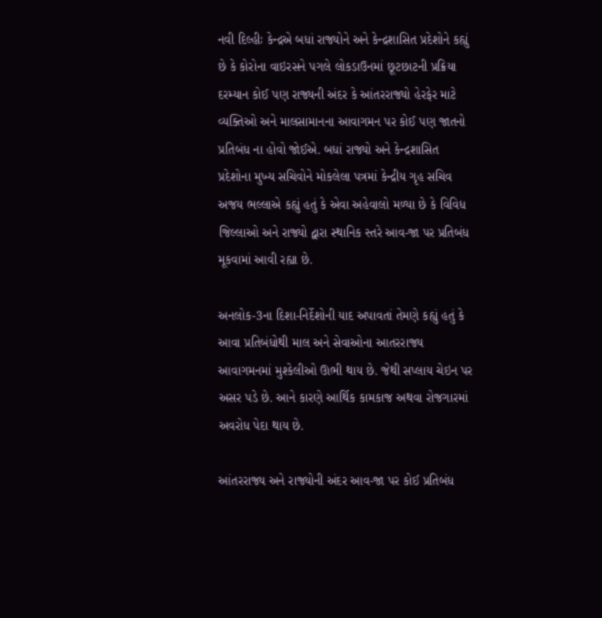નવી દિલ્હીઃ કેન્દ્રએ બધાં રાજ્યોને અને કેન્દ્રશાસિત પ્રદેશોને કહ્યું છે કે કોરોના વાઇરસને પગલે લોકડાઉનમાં છૂટછાટની પ્રક્રિયા દરમ્યાન કોઈ પણ રાજ્યની અંદર કે આંતરરાજ્યો હેરફેર માટે વ્યક્તિઓ અને માલસામાનના આવાગમન પર કોઈ પણ જાતનો પ્રતિબંધ ના હોવો જોઈએ. બધાં રાજ્યો અને કેન્દ્રશાસિત પ્રદેશોના મુખ્ય સચિવોને મોકલેલા પત્રમાં કેન્દ્રીય ગૃહ સચિવ  અજય ભલ્લાએ કહ્યું હતું કે એવા અહેવાલો મળ્યા છે કે વિવિધ જિલ્લાઓ અને રાજ્યો દ્વારા સ્થાનિક સ્તરે આવ-જા પર પ્રતિબંધ મૂકવામાં આવી રહ્યા છે.

અનલોક-3ના દિશા-નિર્દેશોની યાદ અપાવતાં તેમણે કહ્યું હતું કે આવા પ્રતિબંધોથી માલ અને સેવાઓના આતરરાજ્ય આવાગમનમાં મુશ્કેલીઓ ઊભી થાય છે. જેથી સપ્લાય ચેઇન પર અસર પડે છે. આને કારણે આર્થિક કામકાજ અથવા રોજગારમાં અવરોધ પેદા થાય છે.

આંતરરાજ્ય અને રાજ્યોની અંદર આવ-જા પર કોઈ પ્રતિબંધ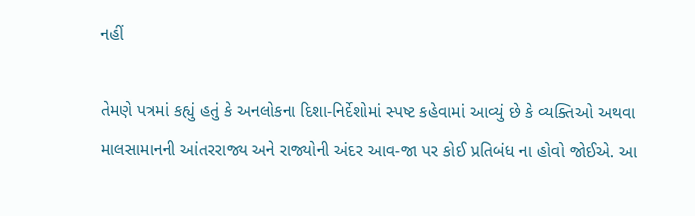નહીં

તેમણે પત્રમાં કહ્યું હતું કે અનલોકના દિશા-નિર્દેશોમાં સ્પષ્ટ કહેવામાં આવ્યું છે કે વ્યક્તિઓ અથવા માલસામાનની આંતરરાજ્ય અને રાજ્યોની અંદર આવ-જા પર કોઈ પ્રતિબંધ ના હોવો જોઈએ. આ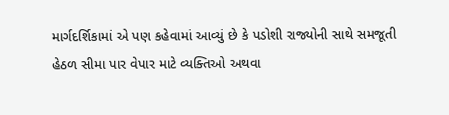માર્ગદર્શિકામાં એ પણ કહેવામાં આવ્યું છે કે પડોશી રાજ્યોની સાથે સમજૂતી હેઠળ સીમા પાર વેપાર માટે વ્યક્તિઓ અથવા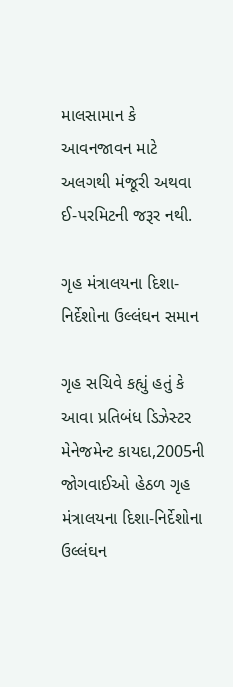માલસામાન કે આવનજાવન માટે અલગથી મંજૂરી અથવા ઈ-પરમિટની જરૂર નથી.

ગૃહ મંત્રાલયના દિશા-નિર્દેશોના ઉલ્લંઘન સમાન

ગૃહ સચિવે કહ્યું હતું કે આવા પ્રતિબંધ ડિઝેસ્ટર મેનેજમેન્ટ કાયદા,2005ની જોગવાઈઓ હેઠળ ગૃહ મંત્રાલયના દિશા-નિર્દેશોના ઉલ્લંઘન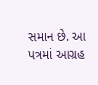સમાન છે. આ પત્રમાં આગ્રહ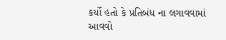કર્યો હતો કે પ્રતિબંધ ના લગાવવામાં આવવો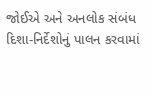જોઈએ અને અનલોક સંબંધ દિશા-નિર્દેશોનું પાલન કરવામાં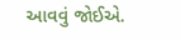આવવું જોઈએ.